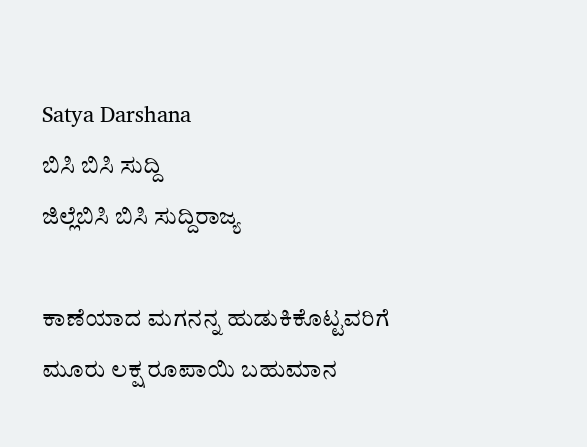Satya Darshana
ಬಿಸಿ ಬಿಸಿ ಸುದ್ದಿ
ಜಿಲ್ಲೆಬಿಸಿ ಬಿಸಿ ಸುದ್ದಿರಾಜ್ಯ

ಕಾಣೆಯಾದ ಮಗನನ್ನ ಹುಡುಕಿಕೊಟ್ಟವರಿಗೆ ಮೂರು ಲಕ್ಷ ರೂಪಾಯಿ ಬಹುಮಾನ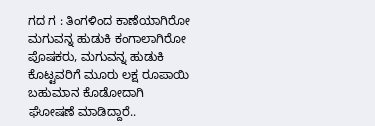ಗದ ಗ : ತಿಂಗಳಿಂದ ಕಾಣೆಯಾಗಿರೋ ಮಗುವನ್ನ ಹುಡುಕಿ ಕಂಗಾಲಾಗಿರೋ ಪೊಷಕರು, ಮಗುವನ್ನ ಹುಡುಕಿ ಕೊಟ್ಟವರಿಗೆ ಮೂರು ಲಕ್ಷ ರೂಪಾಯಿ ಬಹುಮಾನ ಕೊಡೋದಾಗಿ ಘೋಷಣೆ ಮಾಡಿದ್ದಾರೆ..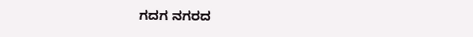ಗದಗ ನಗರದ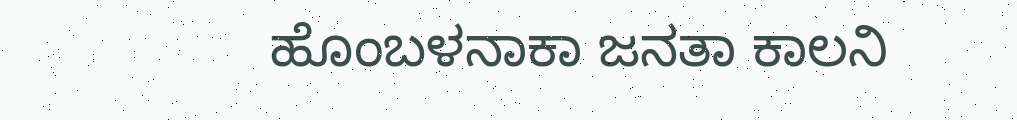ಹೊಂಬಳನಾಕಾ ಜನತಾ ಕಾಲನಿ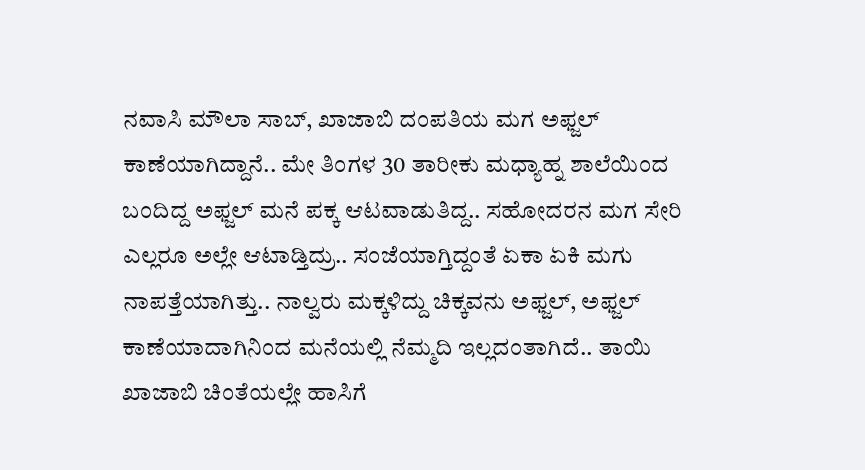ನವಾಸಿ ಮೌಲಾ ಸಾಬ್, ಖಾಜಾಬಿ ದಂಪತಿಯ ಮಗ ಅಫ್ಜಲ್ ಕಾಣೆಯಾಗಿದ್ದಾನೆ.. ಮೇ ತಿಂಗಳ 30 ತಾರೀಕು ಮಧ್ಯಾಹ್ನ ಶಾಲೆಯಿಂದ ಬಂದಿದ್ದ ಅಫ್ಜಲ್ ಮನೆ ಪಕ್ಕ ಆಟವಾಡುತಿದ್ದ.. ಸಹೋದರನ ಮಗ ಸೇರಿ ಎಲ್ಲರೂ ಅಲ್ಲೇ ಆಟಾಡ್ತಿದ್ರು.. ಸಂಜೆಯಾಗ್ತಿದ್ದಂತೆ ಏಕಾ ಏಕಿ ಮಗು ನಾಪತ್ತೆಯಾಗಿತ್ತು.. ನಾಲ್ವರು ಮಕ್ಕಳಿದ್ದು ಚಿಕ್ಕವನು ಅಫ್ಜಲ್, ಅಫ್ಜಲ್ ಕಾಣೆಯಾದಾಗಿನಿಂದ ಮನೆಯಲ್ಲಿ ನೆಮ್ಮದಿ ಇಲ್ಲದಂತಾಗಿದೆ.. ತಾಯಿ ಖಾಜಾಬಿ ಚಿಂತೆಯಲ್ಲೇ ಹಾಸಿಗೆ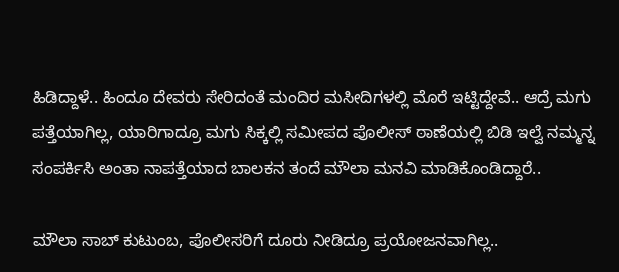ಹಿಡಿದ್ದಾಳೆ.. ಹಿಂದೂ ದೇವರು ಸೇರಿದಂತೆ ಮಂದಿರ ಮಸೀದಿಗಳಲ್ಲಿ ಮೊರೆ ಇಟ್ಟಿದ್ದೇವೆ.. ಆದ್ರೆ ಮಗು ಪತ್ತೆಯಾಗಿಲ್ಲ, ಯಾರಿಗಾದ್ರೂ ಮಗು ಸಿಕ್ಕಲ್ಲಿ ಸಮೀಪದ ಪೊಲೀಸ್ ಠಾಣೆಯಲ್ಲಿ ಬಿಡಿ ಇಲ್ವೆ ನಮ್ಮನ್ನ ಸಂಪರ್ಕಿಸಿ ಅಂತಾ ನಾಪತ್ತೆಯಾದ ಬಾಲಕನ ತಂದೆ ಮೌಲಾ ಮನವಿ ಮಾಡಿಕೊಂಡಿದ್ದಾರೆ..

ಮೌಲಾ ಸಾಬ್ ಕುಟುಂಬ, ಪೊಲೀಸರಿಗೆ ದೂರು ನೀಡಿದ್ರೂ ಪ್ರಯೋಜನವಾಗಿಲ್ಲ..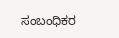ಸಂಬಂಧಿಕರ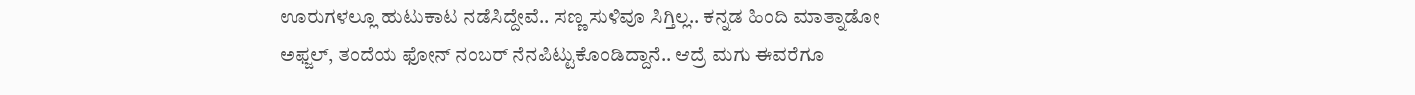ಊರುಗಳಲ್ಲೂ ಹುಟುಕಾಟ ನಡೆಸಿದ್ದೇವೆ.. ಸಣ್ಣ ಸುಳಿವೂ ಸಿಗ್ತಿಲ್ಲ.. ಕನ್ನಡ ಹಿಂದಿ ಮಾತ್ನಾಡೋ ಅಫ್ಜಲ್, ತಂದೆಯ ಫೋನ್ ನಂಬರ್ ನೆನಪಿಟ್ಟುಕೊಂಡಿದ್ದಾನೆ.. ಆದ್ರೆ ಮಗು ಈವರೆಗೂ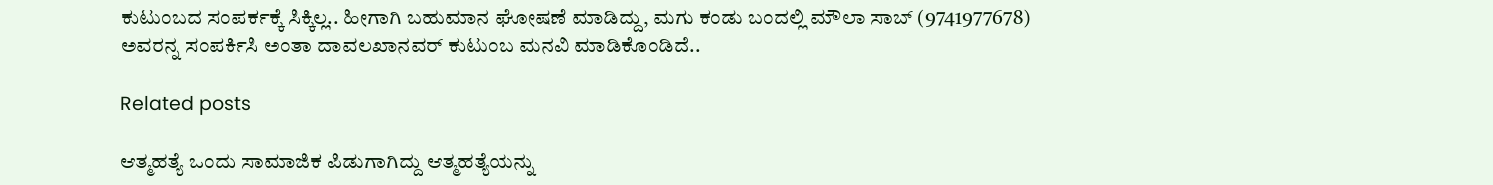ಕುಟುಂಬದ ಸಂಪರ್ಕಕ್ಕೆ ಸಿಕ್ಕಿಲ್ಲ.. ಹೀಗಾಗಿ ಬಹುಮಾನ ಘೋಷಣೆ ಮಾಡಿದ್ದು, ಮಗು ಕಂಡು ಬಂದಲ್ಲಿ ಮೌಲಾ ಸಾಬ್ (9741977678) ಅವರನ್ನ ಸಂಪರ್ಕಿಸಿ ಅಂತಾ ದಾವಲಖಾನವರ್ ಕುಟುಂಬ ಮನವಿ ಮಾಡಿಕೊಂಡಿದೆ..

Related posts

ಆತ್ಮಹತ್ಯೆ ಒಂದು ಸಾಮಾಜಿಕ ಪಿಡುಗಾಗಿದ್ದು ಆತ್ಮಹತ್ಯೆಯನ್ನು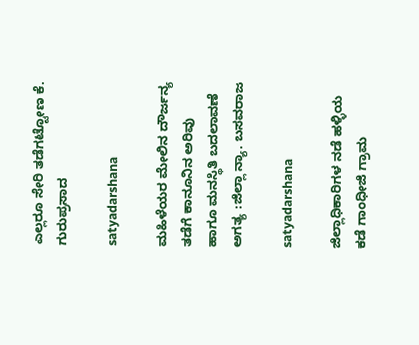ಎಲ್ಲರೂ ಸೇರಿ ತಡೆಗಟ್ಟೋಣ ಕೆ. ಗುರುಪ್ರಸಾದ

satyadarshana

ಮಹಿಳೆಯರ ಮೇಲಿನ ದೌರ್ಜನ್ಯ ತಡೆಗೆ ಕಾನೂನಿನ ಅರಿವು ಹಾಗೂ ಮನಸ್ಥಿತಿ ಬದಲಾವಣೆ ಅಗತ್ಯ :ಜಿಲ್ಲಾ ನ್ಯಾ. ಬಸವರಾಜ

satyadarshana

ಜಿಲ್ಲಾಧಿಕಾರಿಗಳ ನಡೆ ಹಳ್ಳಿಯ ಕಡೆ ಗಾಂಧೀಜಿ ಗ್ರಾಮ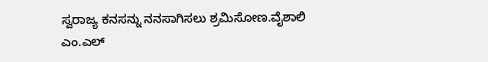ಸ್ವರಾಜ್ಯ ಕನಸನ್ನು ನನಸಾಗಿಸಲು ಶ್ರಮಿಸೋಣ.ವೈಶಾಲಿ ಎಂ.ಎಲ್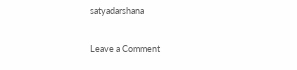satyadarshana

Leave a Comment